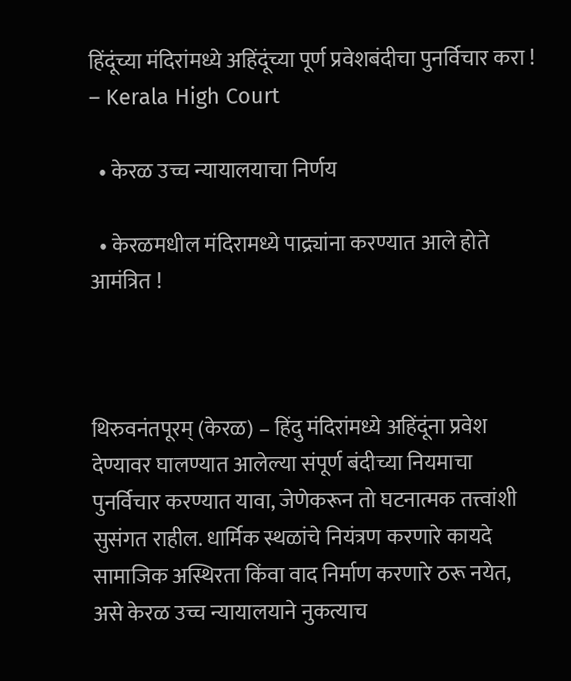हिंदूंच्या मंदिरांमध्ये अहिंदूंच्या पूर्ण प्रवेशबंदीचा पुनर्विचार करा ! – Kerala High Court

  • केरळ उच्च न्यायालयाचा निर्णय

  • केरळमधील मंदिरामध्ये पाद्र्यांना करण्यात आले होते आमंत्रित !



थिरुवनंतपूरम् (केरळ) – हिंदु मंदिरांमध्ये अहिंदूंना प्रवेश देण्यावर घालण्यात आलेल्या संपूर्ण बंदीच्या नियमाचा पुनर्विचार करण्यात यावा, जेणेकरून तो घटनात्मक तत्त्वांशी सुसंगत राहील. धार्मिक स्थळांचे नियंत्रण करणारे कायदे सामाजिक अस्थिरता किंवा वाद निर्माण करणारे ठरू नयेत, असे केरळ उच्च न्यायालयाने नुकत्याच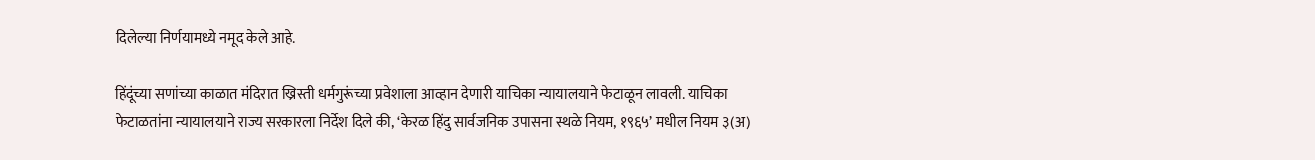दिलेल्या निर्णयामध्ये नमूद केले आहे.

हिंदूंच्या सणांच्या काळात मंदिरात ख्रिस्ती धर्मगुरूंच्या प्रवेशाला आव्हान देणारी याचिका न्यायालयाने फेटाळून लावली. याचिका फेटाळतांना न्यायालयाने राज्य सरकारला निर्देश दिले की, ‘केरळ हिंदु सार्वजनिक उपासना स्थळे नियम, १९६५’ मधील नियम ३(अ)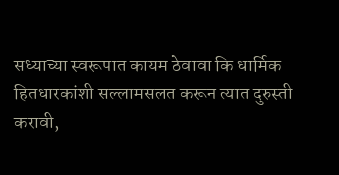सध्याच्या स्वरूपात कायम ठेवावा कि धार्मिक हितधारकांशी सल्लामसलत करून त्यात दुरुस्ती करावी,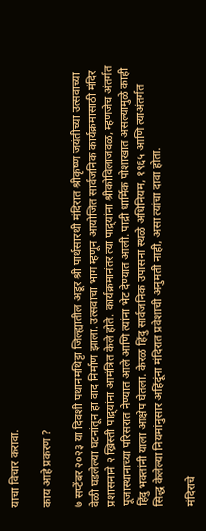याचा विचार करावा.

काय आहे प्रकरण ?

७ सप्टेंबर २०२३ या दिवशी पथानमथिट्टा जिल्ह्यातील अडूर श्री पार्थसारथी मंदिरात श्रीकृष्ण जयंतीच्या उत्सवाच्या वेळी घडलेल्या घटनांतून हा वाद निर्माण झाला. उत्सवाचा भाग म्हणून आयोजित सार्वजनिक कार्यक्रमासाठी मंदिर प्रशासनाने २ ख्रिस्ती पाद्र्यांना आमंत्रित केले होते. कार्यक्रमानंतर त्या पाद्र्यांना श्रीकोविलाजवळ, म्हणजेच अंतर्गत पूजास्थानाच्या परिसरात नेण्यात आले आणि त्यांना भेट देण्यात आली. पाद्री धार्मिक पोशाखात असल्यामुळे काही हिंदु भक्तांनी याला आक्षेप घेतला. केरळ हिंदु सार्वजनिक उपासना स्थळे अधिनियम, १९६५ आणि त्याअंतर्गत सिद्ध केलेल्या नियमांनुसार अहिंदूंना मंदिरात प्रवेशाची अनुमती नाही, असा त्यांचा दावा होता.

मंदिराचे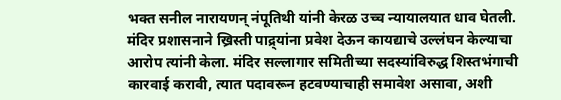भक्त सनील नारायणन् नंपूतिथी यांनी केरळ उच्च न्यायालयात धाव घेतली. मंदिर प्रशासनाने ख्रिस्ती पाद्र्यांना प्रवेश देऊन कायद्याचे उल्लंघन केल्याचा आरोप त्यांनी केला. मंदिर सल्लागार समितीच्या सदस्यांविरुद्ध शिस्तभंगाची कारवाई करावी, त्यात पदावरून हटवण्याचाही समावेश असावा, अशी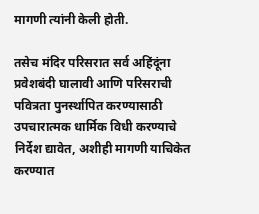मागणी त्यांनी केली होती.

तसेच मंदिर परिसरात सर्व अहिंदूंना प्रवेशबंदी घालावी आणि परिसराची पवित्रता पुनर्स्थापित करण्यासाठी उपचारात्मक धार्मिक विधी करण्याचे निर्देश द्यावेत, अशीही मागणी याचिकेत करण्यात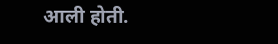आली होती.